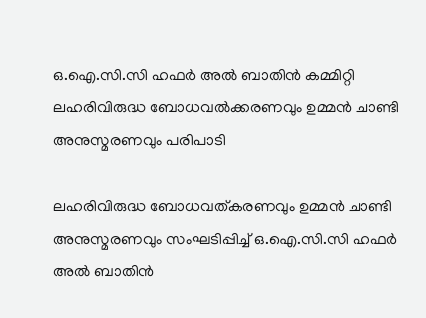ഒ.ഐ.സി.സി ഹഫർ അൽ ബാതിൻ കമ്മിറ്റി ലഹരിവിരുദ്ധ ബോധവൽക്കരണവും ഉമ്മൻ ചാണ്ടി അനുസ്മരണവും പരിപാടി

ലഹരിവിരുദ്ധ ബോധവത്കരണവും ഉമ്മൻ ചാണ്ടി അനുസ്മരണവും സംഘടിപ്പിച്ച് ഒ.ഐ.സി.സി ഹഫർ അൽ ബാതിൻ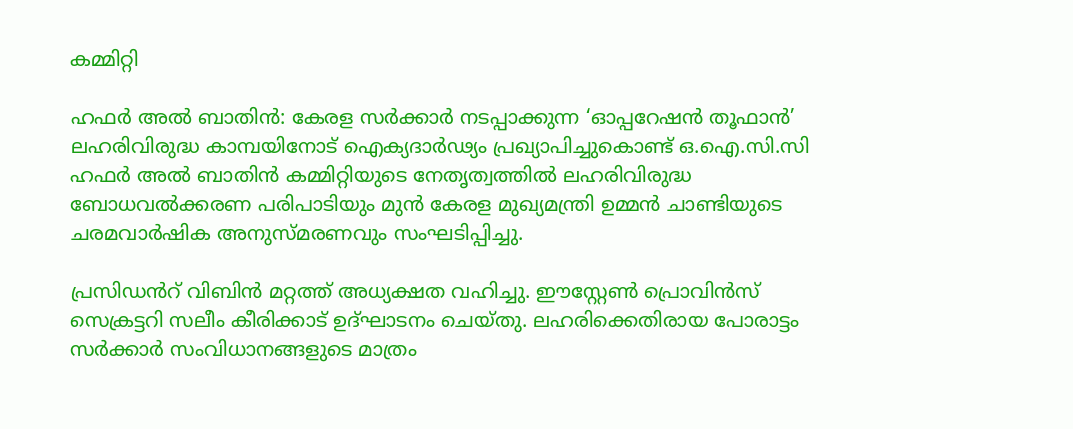കമ്മിറ്റി

ഹഫർ അൽ ബാതിൻ: കേരള സർക്കാർ നടപ്പാക്കുന്ന ‘ഓപ്പറേഷൻ തൂഫാൻ’ ലഹരിവിരുദ്ധ കാമ്പയിനോട് ഐക്യദാർഢ്യം പ്രഖ്യാപിച്ചുകൊണ്ട് ഒ.ഐ.സി.സി ഹഫർ അൽ ബാതിൻ കമ്മിറ്റിയുടെ നേതൃത്വത്തിൽ ലഹരിവിരുദ്ധ ബോധവൽക്കരണ പരിപാടിയും മുൻ കേരള മുഖ്യമന്ത്രി ഉമ്മൻ ചാണ്ടിയുടെ ചരമവാർഷിക അനുസ്മരണവും സംഘടിപ്പിച്ചു.

പ്രസിഡൻറ് വിബിൻ മറ്റത്ത് അധ്യക്ഷത വഹിച്ചു. ഈസ്റ്റേൺ പ്രൊവിൻസ് സെക്രട്ടറി സലീം കീരിക്കാട് ഉദ്ഘാടനം ചെയ്തു. ലഹരിക്കെതിരായ പോരാട്ടം സർക്കാർ സംവിധാനങ്ങളുടെ മാത്രം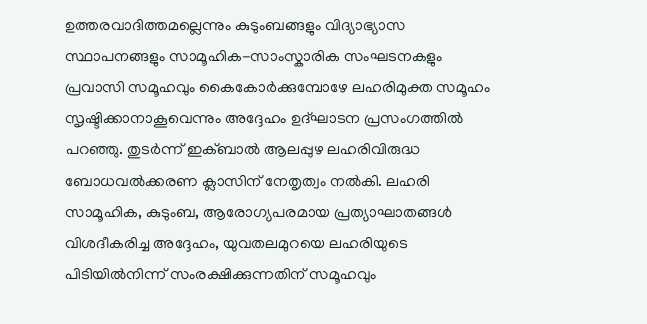ഉത്തരവാദിത്തമല്ലെന്നും കുടുംബങ്ങളും വിദ്യാഭ്യാസ സ്ഥാപനങ്ങളും സാമൂഹിക-സാംസ്കാരിക സംഘടനകളും പ്രവാസി സമൂഹവും കൈകോർക്കുമ്പോഴേ ലഹരിമുക്ത സമൂഹം സൃഷ്ടിക്കാനാകൂവെന്നും അദ്ദേഹം ഉദ്ഘാടന പ്രസംഗത്തിൽ പറഞ്ഞു. തുടർന്ന് ഇക്ബാൽ ആലപ്പുഴ ലഹരിവിരുദ്ധ ബോധവൽക്കരണ ക്ലാസിന് നേതൃത്വം നൽകി. ലഹരി സാമൂഹിക, കുടുംബ, ആരോഗ്യപരമായ പ്രത്യാഘാതങ്ങൾ വിശദീകരിച്ച അദ്ദേഹം, യുവതലമുറയെ ലഹരിയുടെ പിടിയിൽനിന്ന് സംരക്ഷിക്കുന്നതിന് സമൂഹവും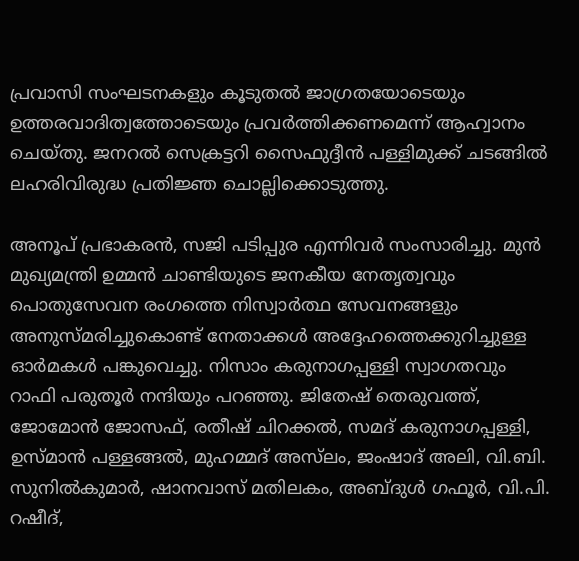പ്രവാസി സംഘടനകളും കൂടുതൽ ജാഗ്രതയോടെയും ഉത്തരവാദിത്വത്തോടെയും പ്രവർത്തിക്കണമെന്ന് ആഹ്വാനം ചെയ്തു. ജനറൽ സെക്രട്ടറി സൈഫുദ്ദീൻ പള്ളിമുക്ക് ചടങ്ങിൽ ലഹരിവിരുദ്ധ പ്രതിജ്ഞ ചൊല്ലിക്കൊടുത്തു.

അനൂപ് പ്രഭാകരൻ, സജി പടിപ്പുര എന്നിവർ സംസാരിച്ചു. മുൻ മുഖ്യമന്ത്രി ഉമ്മൻ ചാണ്ടിയുടെ ജനകീയ നേതൃത്വവും പൊതുസേവന രംഗത്തെ നിസ്വാർത്ഥ സേവനങ്ങളും അനുസ്മരിച്ചുകൊണ്ട് നേതാക്കൾ അദ്ദേഹത്തെക്കുറിച്ചുള്ള ഓർമകൾ പങ്കുവെച്ചു. നിസാം കരുനാഗപ്പള്ളി സ്വാഗതവും റാഫി പരുതൂർ നന്ദിയും പറഞ്ഞു. ജിതേഷ് തെരുവത്ത്, ജോമോൻ ജോസഫ്, രതീഷ് ചിറക്കൽ, സമദ് കരുനാഗപ്പള്ളി, ഉസ്മാൻ പള്ളങ്ങൽ, മുഹമ്മദ്‌ അസ്‌ലം, ജംഷാദ് അലി, വി.ബി. സുനിൽകുമാർ, ഷാനവാസ് മതിലകം, അബ്ദുൾ ഗഫൂർ, വി.പി. റഷീദ്,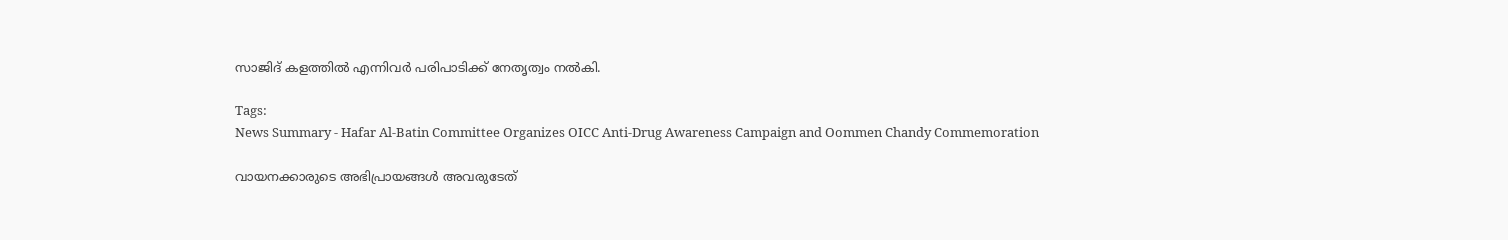സാജിദ് കളത്തിൽ എന്നിവർ പരിപാടിക്ക് നേതൃത്വം നൽകി.

Tags:
News Summary - Hafar Al-Batin Committee Organizes OICC Anti-Drug Awareness Campaign and Oommen Chandy Commemoration

വായനക്കാരുടെ അഭിപ്രായങ്ങള്‍ അവരുടേത്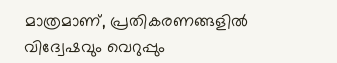മാത്രമാണ്, പ്രതികരണങ്ങളിൽ വിദ്വേഷവും വെറുപ്പും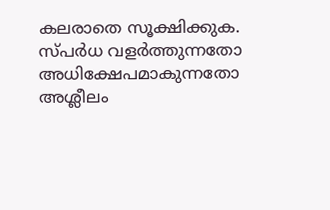കലരാതെ സൂക്ഷിക്കുക. സ്പർധ വളർത്തുന്നതോ അധിക്ഷേപമാകുന്നതോ അശ്ലീലം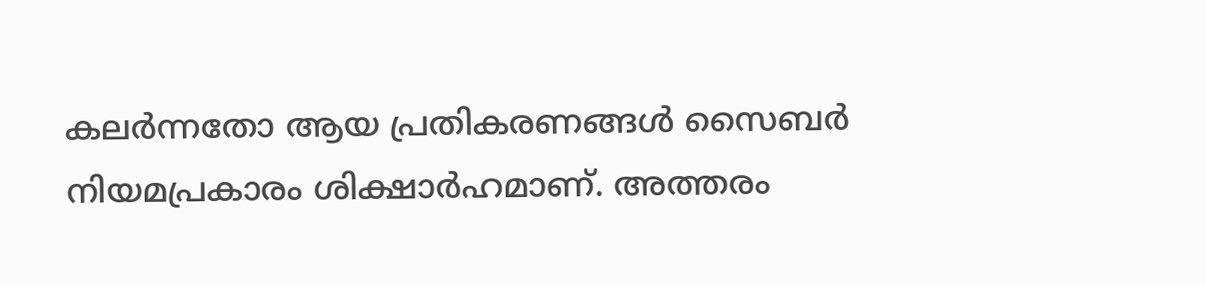കലർന്നതോ ആയ പ്രതികരണങ്ങൾ സൈബർ നിയമപ്രകാരം ശിക്ഷാർഹമാണ്. അത്തരം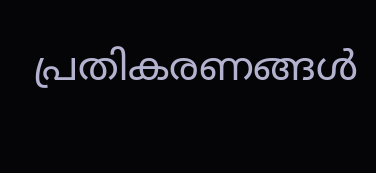പ്രതികരണങ്ങൾ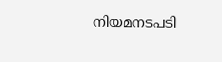നിയമനടപടി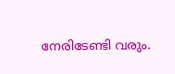നേരിടേണ്ടി വരും.